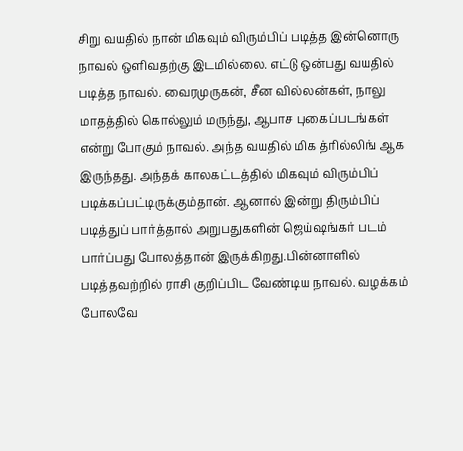சிறு வயதில் நான் மிகவும் விரும்பிப் படித்த இன்னொரு நாவல் ஒளிவதற்கு இடமில்லை. எட்டு ஒன்பது வயதில் படித்த நாவல். வைரமுருகன், சீன வில்லன்கள், நாலு மாதத்தில் கொல்லும் மருந்து, ஆபாச புகைப்படங்கள் என்று போகும் நாவல். அந்த வயதில் மிக த்ரில்லிங் ஆக இருந்தது. அந்தக் காலகட்டத்தில் மிகவும் விரும்பிப் படிக்கப்பட்டிருக்கும்தான். ஆனால் இன்று திரும்பிப் படித்துப் பார்த்தால் அறுபதுகளின் ஜெய்ஷங்கர் படம் பார்ப்பது போலத்தான் இருக்கிறது.பின்னாளில் படித்தவற்றில் ராசி குறிப்பிட வேண்டிய நாவல். வழக்கம் போலவே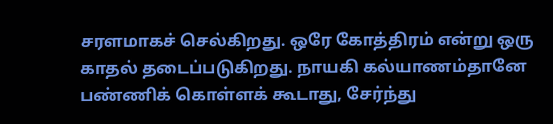சரளமாகச் செல்கிறது. ஒரே கோத்திரம் என்று ஒரு காதல் தடைப்படுகிறது. நாயகி கல்யாணம்தானே பண்ணிக் கொள்ளக் கூடாது, சேர்ந்து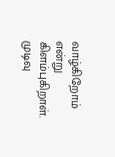வாழ்கிறோம் என்று கிளம்புகிறாள். முடிவு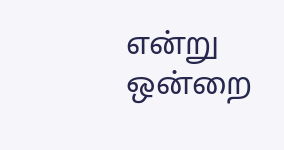என்று ஒன்றை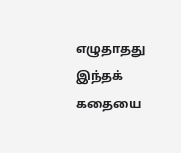எழுதாதது இந்தக் கதையை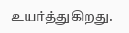உயர்த்துகிறது.